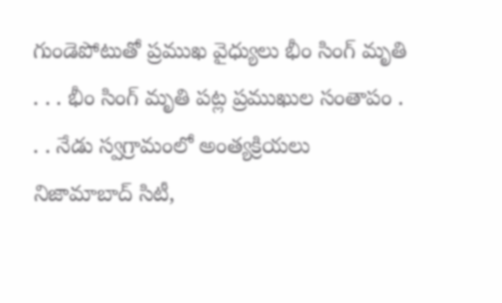గుండెపోటుతో ప్రముఖ వైధ్యులు భీం సింగ్ మృతి
. . . భీం సింగ్ మృతి పట్ల ప్రముఖుల సంతాపం . . . నేడు స్వగ్రామంలో అంత్యక్రియలు నిజామాబాద్ సిటీ,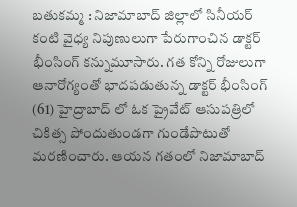బతుకమ్మ : నిజామాబాద్ జిల్లాలో సినీయర్ కంటి వైధ్య నిపుణులుగా పేరుగాంచిన డాక్టర్ భీంసింగ్ కన్నుమూసారు. గత కోన్ని రోజులుగా ఆనారోగ్యంతో భాదపడుతున్న డాక్టర్ భీంసింగ్ (61) హైద్రాబాద్ లో ఓక ప్రైవేట్ ఆసుపత్రిలో చికిత్స పోందుతుండగా గుండేపొటుతో మరణించారు. ఆయన గతంలో నిజామాబాద్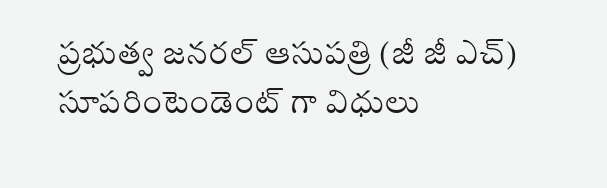ప్రభుత్వ జనరల్ ఆసుపత్రి (జీ జీ ఎచ్) సూపరింటెండెంట్ గా విధులు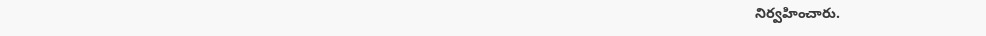నిర్వహించారు.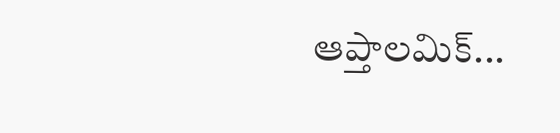ఆప్తాలమిక్...